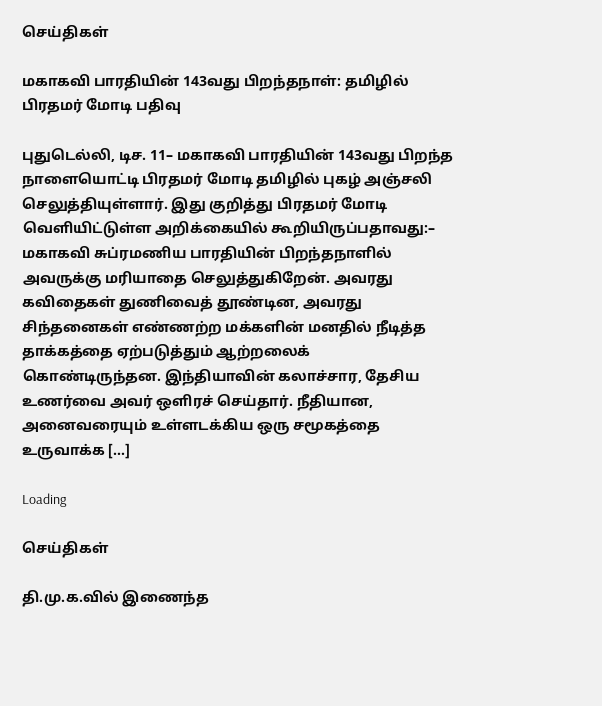செய்திகள்

மகாகவி பாரதியின் 143வது பிறந்தநாள்: தமிழில் பிரதமர் மோடி பதிவு

புதுடெல்லி, டிச. 11– மகாகவி பாரதியின் 143வது பிறந்த நாளையொட்டி பிரதமர் மோடி தமிழில் புகழ் அஞ்சலி செலுத்தியுள்ளார். இது குறித்து பிரதமர் மோடி வெளியிட்டுள்ள அறிக்கையில் கூறியிருப்பதாவது:– மகாகவி சுப்ரமணிய பாரதியின் பிறந்தநாளில் அவருக்கு மரியாதை செலுத்துகிறேன். அவரது கவிதைகள் துணிவைத் தூண்டின, அவரது சிந்தனைகள் எண்ணற்ற மக்களின் மனதில் நீடித்த தாக்கத்தை ஏற்படுத்தும் ஆற்றலைக் கொண்டிருந்தன. இந்தியாவின் கலாச்சார, தேசிய உணர்வை அவர் ஒளிரச் செய்தார். நீதியான, அனைவரையும் உள்ளடக்கிய ஒரு சமூகத்தை உருவாக்க […]

Loading

செய்திகள்

தி.மு.க.வில் இணைந்த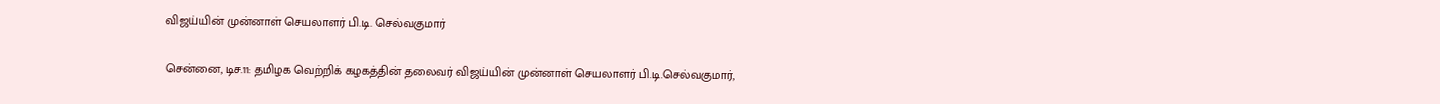விஜய்யின் முன்னாள் செயலாளர் பி.டி. செல்வகுமார்

சென்னை, டிச.11: தமிழக வெற்றிக் கழகத்தின் தலைவர் விஜய்யின் முன்னாள் செயலாளர் பி.டி.செல்வகுமார்,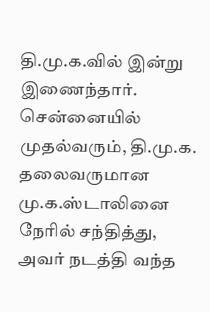தி.மு.க.வில் இன்று இணைந்தார். சென்னையில் முதல்வரும், தி.மு.க. தலைவருமான மு.க.ஸ்டாலினை நேரில் சந்தித்து, அவர் நடத்தி வந்த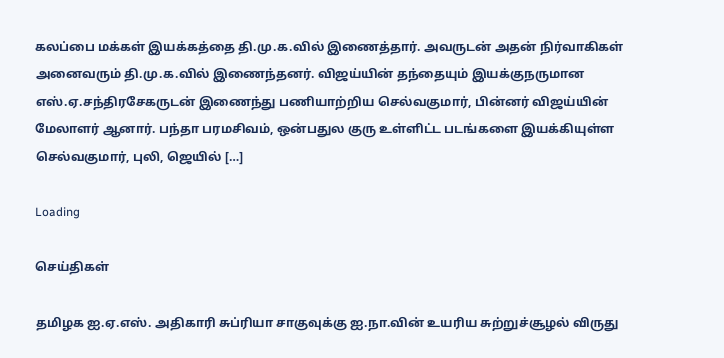கலப்பை மக்கள் இயக்கத்தை தி.மு.க.வில் இணைத்தார். அவருடன் அதன் நிர்வாகிகள் அனைவரும் தி.மு.க.வில் இணைந்தனர். விஜய்யின் தந்தையும் இயக்குநருமான எஸ்.ஏ.சந்திரசேகருடன் இணைந்து பணியாற்றிய செல்வகுமார், பின்னர் விஜய்யின் மேலாளர் ஆனார். பந்தா பரமசிவம், ஒன்பதுல குரு உள்ளிட்ட படங்களை இயக்கியுள்ள செல்வகுமார், புலி, ஜெயில் […]

Loading

செய்திகள்

தமிழக ஐ.ஏ.எஸ். அதிகாரி சுப்ரியா சாகுவுக்கு ஐ.நா.வின் உயரிய சுற்றுச்சூழல் விருது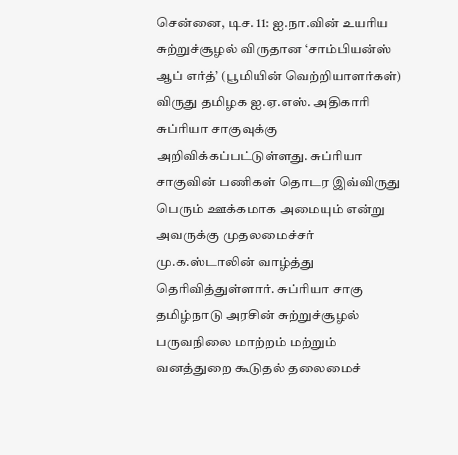சென்னை, டிச. 11: ஐ.நா.வின் உயரிய சுற்றுச்சூழல் விருதான ‘சாம்பியன்ஸ் ஆப் எர்த்’ (பூமியின் வெற்றியாளர்கள்) விருது தமிழக ஐ.ஏ.எஸ். அதிகாரி சுப்ரியா சாகுவுக்கு அறிவிக்கப்பட்டுள்ளது. சுப்ரியா சாகுவின் பணிகள் தொடர இவ்விருது பெரும் ஊக்கமாக அமையும் என்று அவருக்கு முதலமைச்சர் மு.க.ஸ்டாலின் வாழ்த்து தெரிவித்துள்ளார். சுப்ரியா சாகு தமிழ்நாடு அரசின் சுற்றுச்சூழல் பருவநிலை மாற்றம் மற்றும் வனத்துறை கூடுதல் தலைமைச்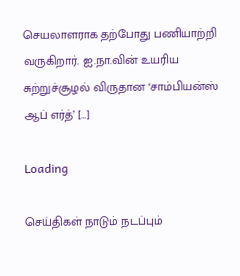செயலாளராக தற்போது பணியாற்றி வருகிறார். ஐ.நா.வின் உயரிய சுற்றுச்சூழல் விருதான ‘சாம்பியன்ஸ் ஆப் எர்த்’ […]

Loading

செய்திகள் நாடும் நடப்பும்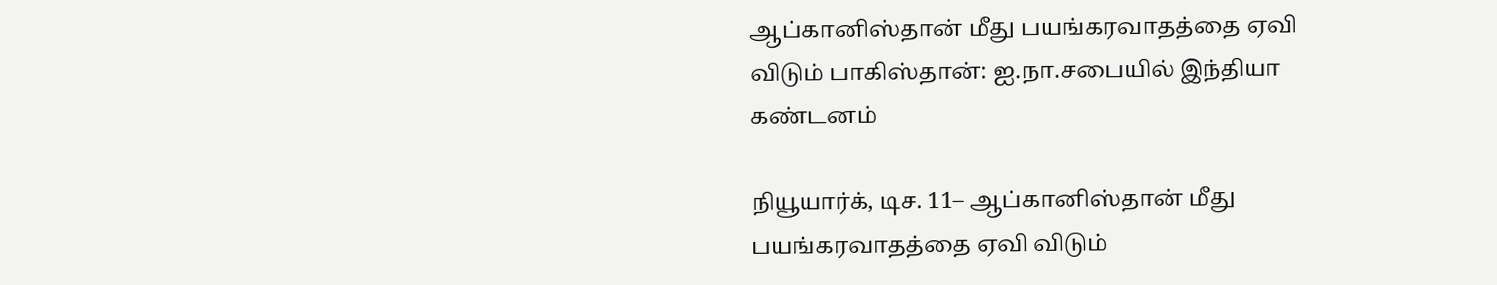ஆப்கானிஸ்தான் மீது பயங்கரவாதத்தை ஏவி விடும் பாகிஸ்தான்: ஐ.நா.சபையில் இந்தியா கண்டனம்

நியூயார்க், டிச. 11– ஆப்கானிஸ்தான் மீது பயங்கரவாதத்தை ஏவி விடும்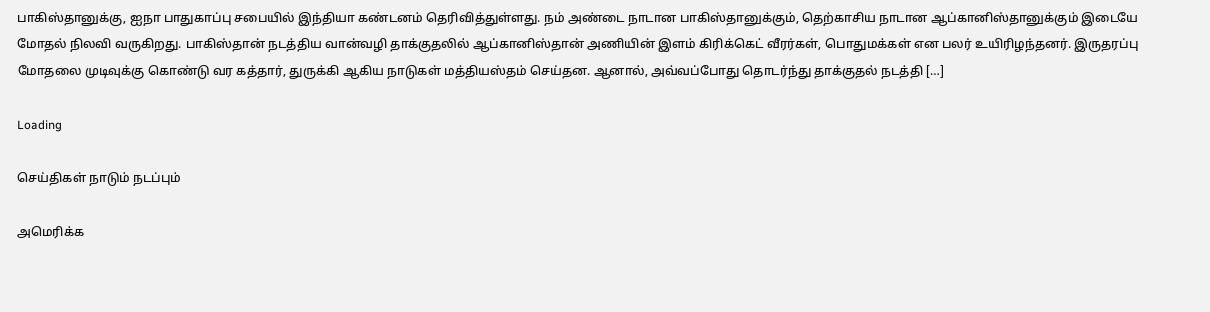பாகிஸ்தானுக்கு, ஐநா பாதுகாப்பு சபையில் இந்தியா கண்டனம் தெரிவித்துள்ளது. நம் அண்டை நாடான பாகிஸ்தானுக்கும், தெற்காசிய நாடான ஆப்கானிஸ்தானுக்கும் இடையே மோதல் நிலவி வருகிறது. பாகிஸ்தான் நடத்திய வான்வழி தாக்குதலில் ஆப்கானிஸ்தான் அணியின் இளம் கிரிக்கெட் வீரர்கள், பொதுமக்கள் என பலர் உயிரிழந்தனர். இருதரப்பு மோதலை முடிவுக்கு கொண்டு வர கத்தார், துருக்கி ஆகிய நாடுகள் மத்தியஸ்தம் செய்தன. ஆனால், அவ்வப்போது தொடர்ந்து தாக்குதல் நடத்தி […]

Loading

செய்திகள் நாடும் நடப்பும்

அமெரிக்க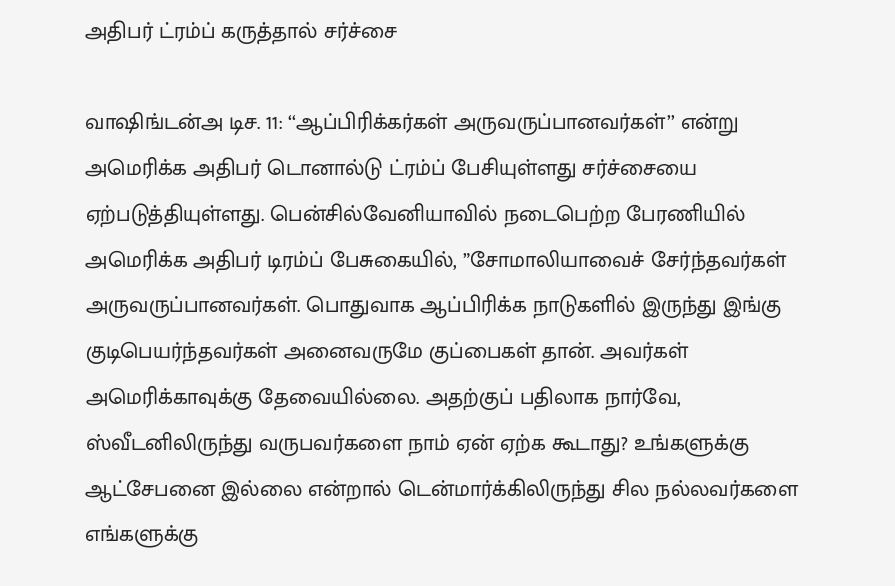அதிபர் ட்ரம்ப் கருத்தால் சர்ச்சை

வாஷிங்டன்அ டிச. 11: ‘‘ஆப்பிரிக்கர்கள் அருவருப்பானவர்கள்’’ என்று அமெரிக்க அதிபர் டொனால்டு ட்ரம்ப் பேசியுள்ளது சர்ச்சையை ஏற்படுத்தியுள்ளது. பென்சில்வேனியாவில் நடைபெற்ற பேரணியில் அமெரிக்க அதிபர் டிரம்ப் பேசுகையில், ”சோமாலியாவைச் சேர்ந்தவர்கள் அருவருப்பானவர்கள். பொதுவாக ஆப்பிரிக்க நாடுகளில் இருந்து இங்கு குடிபெயர்ந்தவர்கள் அனைவருமே குப்பைகள் தான். அவர்கள் அமெரிக்காவுக்கு தேவையில்லை. அதற்குப் பதிலாக நார்வே, ஸ்வீடனிலிருந்து வருபவர்களை நாம் ஏன் ஏற்க கூடாது? உங்களுக்கு ஆட்சேபனை இல்லை என்றால் டென்மார்க்கிலிருந்து சில நல்லவர்களை எங்களுக்கு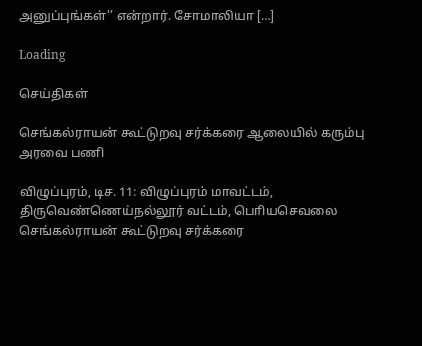அனுப்புங்கள்’’ என்றார். சோமாலியா […]

Loading

செய்திகள்

செங்கல்ராயன் கூட்டுறவு சர்க்கரை ஆலையில் கரும்பு அரவை பணி

விழுப்புரம், டிச. 11: விழுப்புரம் மாவட்டம், திருவெண்ணெய்நல்லூர் வட்டம், பொியசெவலை செங்கல்ராயன் கூட்டுறவு சர்க்கரை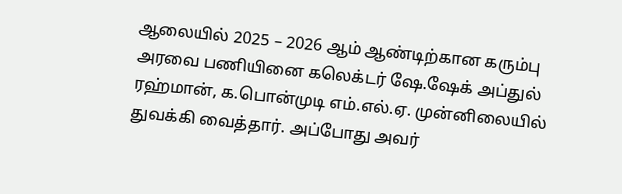ஆலையில் 2025 – 2026 ஆம் ஆண்டிற்கான கரும்பு அரவை பணியினை கலெக்டர் ஷே.ஷேக் அப்துல் ரஹ்மான், க.பொன்முடி எம்.எல்.ஏ. முன்னிலையில் துவக்கி வைத்தார். அப்போது அவர்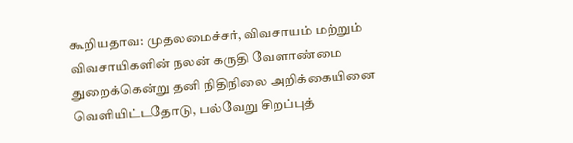கூறியதாவ: முதலமைச்சர், விவசாயம் மற்றும் விவசாயிகளின் நலன் கருதி வேளாண்மை துறைக்கென்று தனி நிதிநிலை அறிக்கையினை வௌியிட்டதோடு, பல்வேறு சிறப்புத்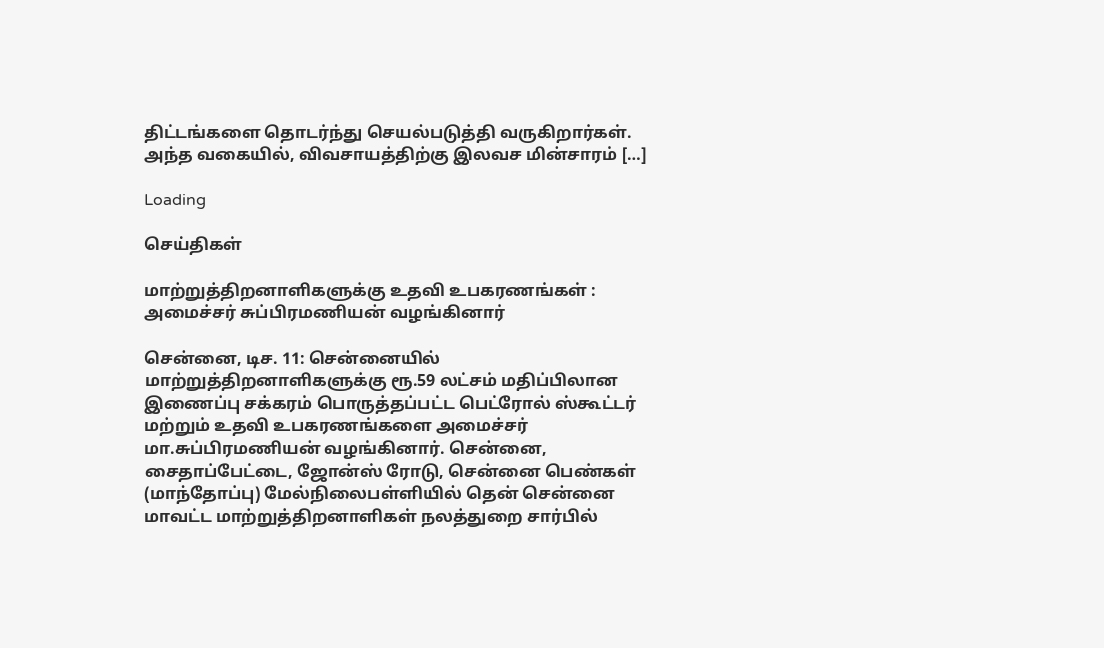திட்டங்களை தொடர்ந்து செயல்படுத்தி வருகிறார்கள். அந்த வகையில், விவசாயத்திற்கு இலவச மின்சாரம் […]

Loading

செய்திகள்

மாற்றுத்திறனாளிகளுக்கு உதவி உபகரணங்கள் : அமைச்சர் சுப்பிரமணியன் வழங்கினார்

சென்னை, டிச. 11: சென்னையில் மாற்றுத்திறனாளிகளுக்கு ரூ.59 லட்சம் மதிப்பிலான இணைப்பு சக்கரம் பொருத்தப்பட்ட பெட்ரோல் ஸ்கூட்டர் மற்றும் உதவி உபகரணங்களை அமைச்சர் மா.சுப்பிரமணியன் வழங்கினார். சென்னை, சைதாப்பேட்டை, ஜோன்ஸ் ரோடு, சென்னை பெண்கள் (மாந்தோப்பு) மேல்நிலைபள்ளியில் தென் சென்னை மாவட்ட மாற்றுத்திறனாளிகள் நலத்துறை சார்பில்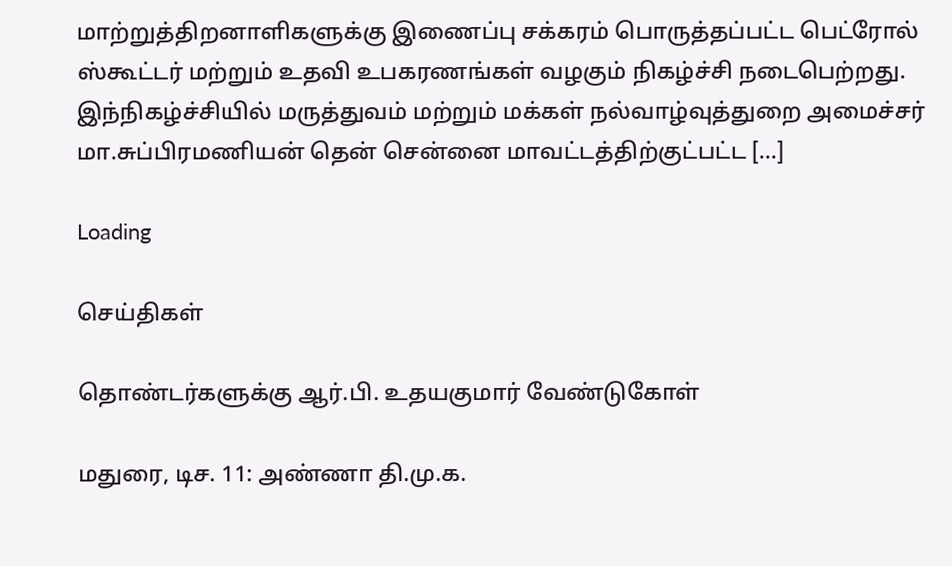மாற்றுத்திறனாளிகளுக்கு இணைப்பு சக்கரம் பொருத்தப்பட்ட பெட்ரோல் ஸ்கூட்டர் மற்றும் உதவி உபகரணங்கள் வழகும் நிகழ்ச்சி நடைபெற்றது. இந்நிகழ்ச்சியில் மருத்துவம் மற்றும் மக்கள் நல்வாழ்வுத்துறை அமைச்சர் மா.சுப்பிரமணியன் தென் சென்னை மாவட்டத்திற்குட்பட்ட […]

Loading

செய்திகள்

தொண்டர்களுக்கு ஆர்.பி. உதயகுமார் வேண்டுகோள்

மதுரை, டிச. 11: அண்ணா தி.மு.க.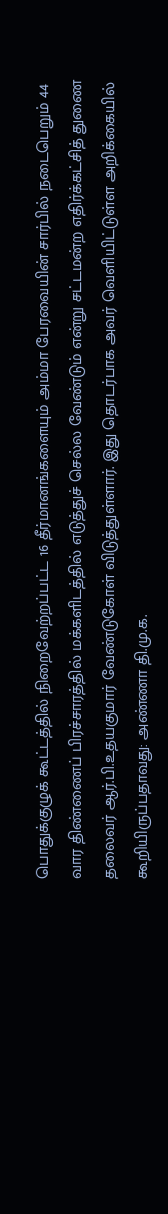பொதுக்குழுக் கூட்டத்தில் நிறைவேற்றப்பட்ட 16 தீர்மானங்களையும் அம்மா பேரவையின் சார்பில் நடைபெறும் 44 வார திண்ணைப் பிரச்சாரத்தில் மக்களிடத்தில் எடுத்துச் செல்ல வேண்டும் என்று சட்டமன்ற எதிர்க்கட்சித் துணை தலைவர் ஆர்.பி.உதயகுமார் வேண்டுகோள் விடுத்துள்ளார். இது தொடர்பாக அவர் வெளியிட்டுள்ள அறிக்கையில் கூறியிருப்பதாவது: அண்ணா தி.மு.க.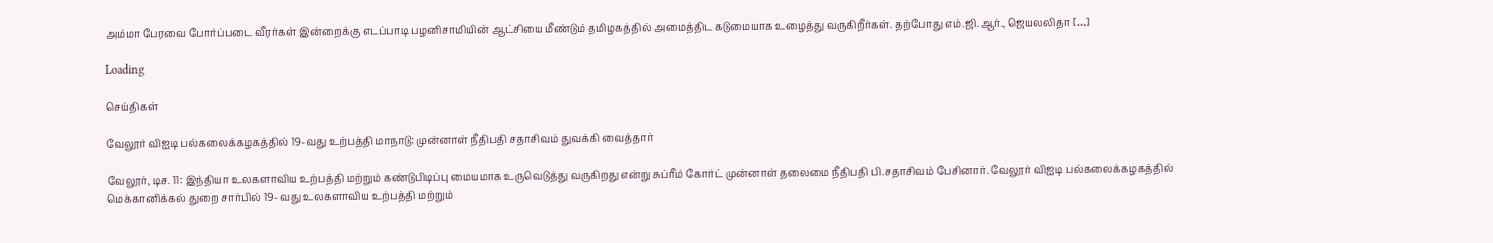அம்மா பேரவை போர்ப்படை வீரர்கள் இன்றைக்கு எடப்பாடி பழனிசாமியின் ஆட்சியை மீண்டும் தமிழகத்தில் அமைத்திட கடுமையாக உழைத்து வருகிறீர்கள். தற்போது எம்.ஜி.ஆர்., ஜெயலலிதா […]

Loading

செய்திகள்

வேலூர் விஐடி பல்கலைக்கழகத்தில் 19-வது உற்பத்தி மாநாடு: முன்னாள் நீதிபதி சதாசிவம் துவக்கி வைத்தார்

வேலூர், டிச. 11: இந்தியா உலகளாவிய உற்பத்தி மற்றும் கண்டுபிடிப்பு மையமாக உருவெடுத்து வருகிறது என்று சுப்ரீம் கோர்ட் முன்னாள் தலைமை நீதிபதி பி.சதாசிவம் பேசினார். வேலூர் விஐடி பல்கலைக்கழகத்தில் மெக்கானிக்கல் துறை சார்பில் 19- வது உலகளாவிய உற்பத்தி மற்றும்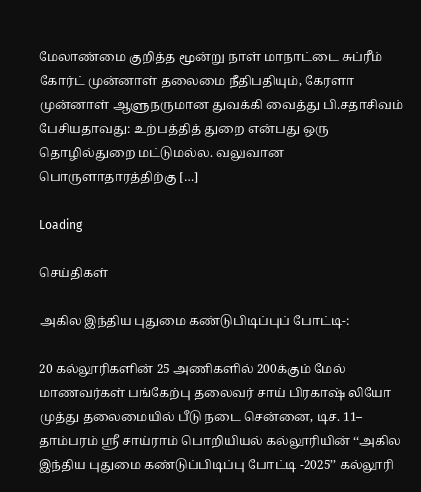மேலாண்மை குறித்த மூன்று நாள் மாநாட்டை சுப்ரீம் கோர்ட் முன்னாள் தலைமை நீதிபதியும், கேரளா முன்னாள் ஆளுநருமான துவக்கி வைத்து பி.சதாசிவம் பேசியதாவது: உற்பத்தித் துறை என்பது ஒரு தொழில்துறை மட்டுமல்ல. வலுவான பொருளாதாரத்திற்கு […]

Loading

செய்திகள்

அகில இந்திய புதுமை கண்டுபிடிப்புப் போட்டி-:

20 கல்லூரிகளின் 25 அணிகளில் 200க்கும் மேல் மாணவர்கள் பங்கேற்பு தலைவர் சாய் பிரகாஷ் லியோ முத்து தலைமையில் பீடு நடை சென்னை, டிச. 11– தாம்பரம் ஸ்ரீ சாய்ராம் பொறியியல் கல்லூரியின் ‘‘அகில இந்திய புதுமை கண்டுப்பிடிப்பு போட்டி -2025’’ கல்லூரி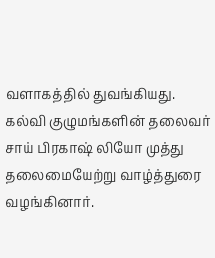வளாகத்தில் துவங்கியது. கல்வி குழுமங்களின் தலைவர் சாய் பிரகாஷ் லியோ முத்து தலைமையேற்று வாழ்த்துரை வழங்கினார்.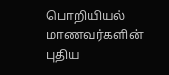பொறியியல் மாணவர்களின் புதிய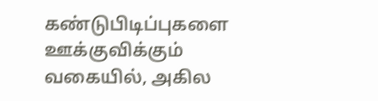கண்டுபிடிப்புகளை ஊக்குவிக்கும் வகையில், அகில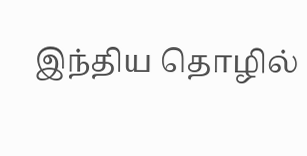இந்திய தொழில்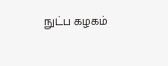நுட்ப கழகம்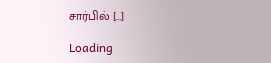சார்பில் […]

Loading